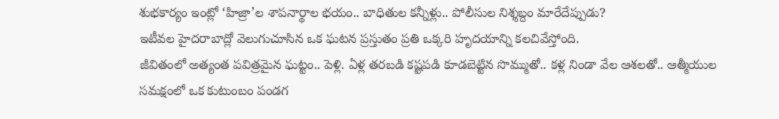శుభకార్యం ఇంట్లో ‘హిజ్రా’ల శాపనార్థాల భయం.. బాధితుల కన్నీళ్లు.. పోలీసుల నిశ్శబ్దం మారేదేప్పుడు?
ఇటీవల హైదరాబాద్లో వెలుగుచూసిన ఒక ఘటన ప్రస్తుతం ప్రతి ఒక్కరి హృదయాన్ని కలచివేస్తోంది.
జీవితంలో అత్యంత పవిత్రమైన ఘట్టం.. పెళ్లి. ఏళ్ల తరబడి కష్టపడి కూడబెట్టిన సొమ్ముతో.. కళ్ల నిండా వేల ఆశలతో.. ఆత్మీయుల సమక్షంలో ఒక కుటుంబం పండగ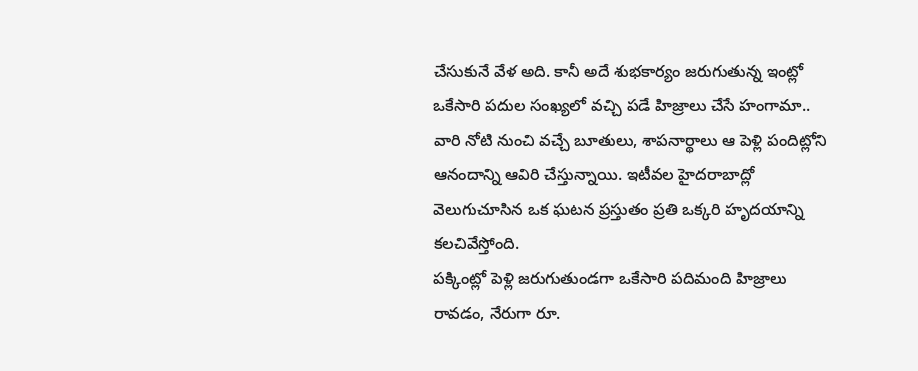చేసుకునే వేళ అది. కానీ అదే శుభకార్యం జరుగుతున్న ఇంట్లో ఒకేసారి పదుల సంఖ్యలో వచ్చి పడే హిజ్రాలు చేసే హంగామా.. వారి నోటి నుంచి వచ్చే బూతులు, శాపనార్థాలు ఆ పెళ్లి పందిట్లోని ఆనందాన్ని ఆవిరి చేస్తున్నాయి. ఇటీవల హైదరాబాద్లో వెలుగుచూసిన ఒక ఘటన ప్రస్తుతం ప్రతి ఒక్కరి హృదయాన్ని కలచివేస్తోంది.
పక్కింట్లో పెళ్లి జరుగుతుండగా ఒకేసారి పదిమంది హిజ్రాలు రావడం, నేరుగా రూ.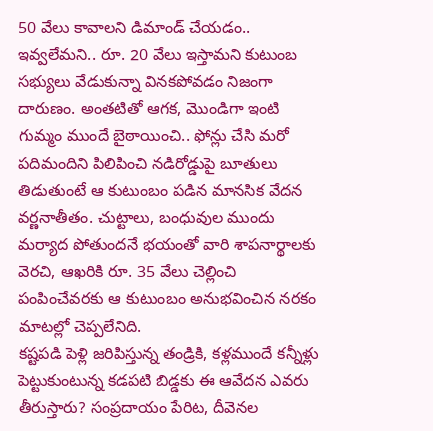50 వేలు కావాలని డిమాండ్ చేయడం.. ఇవ్వలేమని.. రూ. 20 వేలు ఇస్తామని కుటుంబ సభ్యులు వేడుకున్నా వినకపోవడం నిజంగా దారుణం. అంతటితో ఆగక, మొండిగా ఇంటి గుమ్మం ముందే బైఠాయించి.. ఫోన్లు చేసి మరో పదిమందిని పిలిపించి నడిరోడ్డుపై బూతులు తిడుతుంటే ఆ కుటుంబం పడిన మానసిక వేదన వర్ణనాతీతం. చుట్టాలు, బంధువుల ముందు మర్యాద పోతుందనే భయంతో వారి శాపనార్థాలకు వెరచి, ఆఖరికి రూ. 35 వేలు చెల్లించి పంపించేవరకు ఆ కుటుంబం అనుభవించిన నరకం మాటల్లో చెప్పలేనిది.
కష్టపడి పెళ్లి జరిపిస్తున్న తండ్రికి, కళ్లముందే కన్నీళ్లు పెట్టుకుంటున్న కడపటి బిడ్డకు ఈ ఆవేదన ఎవరు తీరుస్తారు? సంప్రదాయం పేరిట, దీవెనల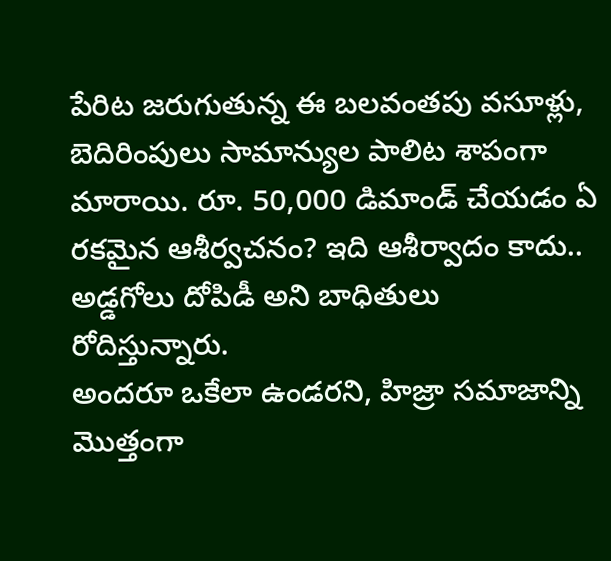పేరిట జరుగుతున్న ఈ బలవంతపు వసూళ్లు, బెదిరింపులు సామాన్యుల పాలిట శాపంగా మారాయి. రూ. 50,000 డిమాండ్ చేయడం ఏ రకమైన ఆశీర్వచనం? ఇది ఆశీర్వాదం కాదు.. అడ్డగోలు దోపిడీ అని బాధితులు రోదిస్తున్నారు.
అందరూ ఒకేలా ఉండరని, హిజ్రా సమాజాన్ని మొత్తంగా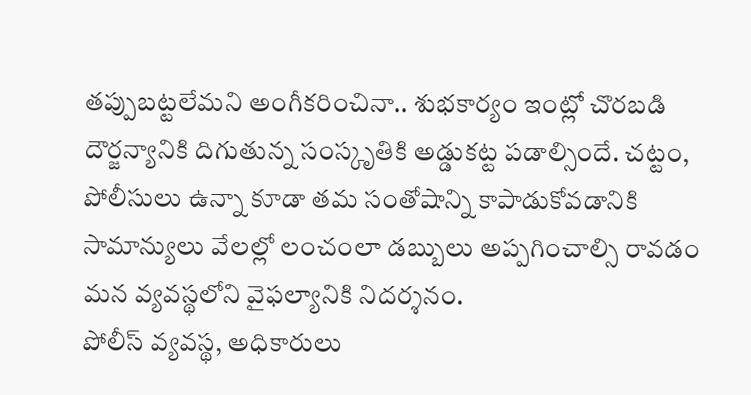తప్పుబట్టలేమని అంగీకరించినా.. శుభకార్యం ఇంట్లో చొరబడి దౌర్జన్యానికి దిగుతున్న సంస్కృతికి అడ్డుకట్ట పడాల్సిందే. చట్టం, పోలీసులు ఉన్నా కూడా తమ సంతోషాన్ని కాపాడుకోవడానికి సామాన్యులు వేలల్లో లంచంలా డబ్బులు అప్పగించాల్సి రావడం మన వ్యవస్థలోని వైఫల్యానికి నిదర్శనం.
పోలీస్ వ్యవస్థ, అధికారులు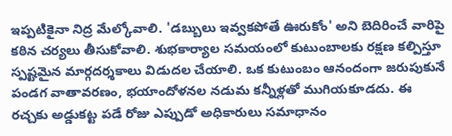ఇప్పటికైనా నిద్ర మేల్కోవాలి. 'డబ్బులు ఇవ్వకపోతే ఊరుకోం' అని బెదిరించే వారిపై కఠిన చర్యలు తీసుకోవాలి. శుభకార్యాల సమయంలో కుటుంబాలకు రక్షణ కల్పిస్తూ స్పష్టమైన మార్గదర్శకాలు విడుదల చేయాలి. ఒక కుటుంబం ఆనందంగా జరుపుకునే పండగ వాతావరణం, భయాందోళనల నడుమ కన్నీళ్లతో ముగియకూడదు. ఈ రచ్చకు అడ్డుకట్ట పడే రోజు ఎప్పుడో అధికారులు సమాధానం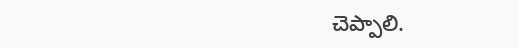చెప్పాలి.